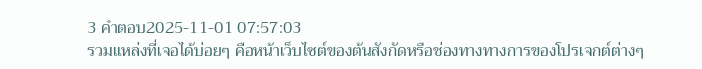3 คำตอบ2025-11-01 07:57:03
รวมแหล่งที่เจอได้บ่อยๆ คือหน้าเว็บไซต์ของต้นสังกัดหรือช่องทางทางการของโปรเจกต์ต่างๆ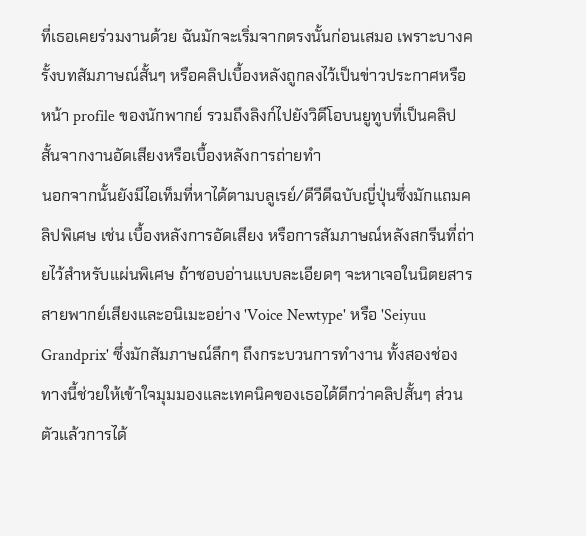ที่เธอเคยร่วมงานด้วย ฉันมักจะเริ่มจากตรงนั้นก่อนเสมอ เพราะบางครั้งบทสัมภาษณ์สั้นๆ หรือคลิปเบื้องหลังถูกลงไว้เป็นข่าวประกาศหรือหน้า profile ของนักพากย์ รวมถึงลิงก์ไปยังวิดีโอบนยูทูบที่เป็นคลิปสั้นจากงานอัดเสียงหรือเบื้องหลังการถ่ายทำ
นอกจากนั้นยังมีไอเท็มที่หาได้ตามบลูเรย์/ดีวีดีฉบับญี่ปุ่นซึ่งมักแถมคลิปพิเศษ เช่น เบื้องหลังการอัดเสียง หรือการสัมภาษณ์หลังสกรีนที่ถ่ายไว้สำหรับแผ่นพิเศษ ถ้าชอบอ่านแบบละเอียดๆ จะหาเจอในนิตยสารสายพากย์เสียงและอนิเมะอย่าง 'Voice Newtype' หรือ 'Seiyuu Grandprix' ซึ่งมักสัมภาษณ์ลึกๆ ถึงกระบวนการทำงาน ทั้งสองช่องทางนี้ช่วยให้เข้าใจมุมมองและเทคนิคของเธอได้ดีกว่าคลิปสั้นๆ ส่วนตัวแล้วการได้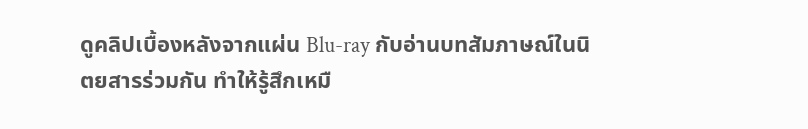ดูคลิปเบื้องหลังจากแผ่น Blu-ray กับอ่านบทสัมภาษณ์ในนิตยสารร่วมกัน ทำให้รู้สึกเหมื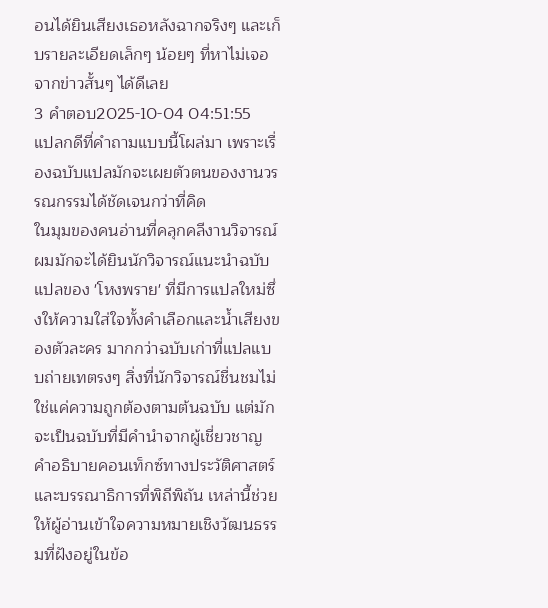อนได้ยินเสียงเธอหลังฉากจริงๆ และเก็บรายละเอียดเล็กๆ น้อยๆ ที่หาไม่เจอจากข่าวสั้นๆ ได้ดีเลย
3 คำตอบ2025-10-04 04:51:55
แปลกดีที่คำถามแบบนี้โผล่มา เพราะเรื่องฉบับแปลมักจะเผยตัวตนของงานวรรณกรรมได้ชัดเจนกว่าที่คิด
ในมุมของคนอ่านที่คลุกคลีงานวิจารณ์ ผมมักจะได้ยินนักวิจารณ์แนะนำฉบับแปลของ 'โหงพราย' ที่มีการแปลใหม่ซึ่งให้ความใส่ใจทั้งคำเลือกและน้ำเสียงของตัวละคร มากกว่าฉบับเก่าที่แปลแบบถ่ายเทตรงๆ สิ่งที่นักวิจารณ์ชื่นชมไม่ใช่แค่ความถูกต้องตามต้นฉบับ แต่มักจะเป็นฉบับที่มีคำนำจากผู้เชี่ยวชาญ คำอธิบายคอนเท็กซ์ทางประวัติศาสตร์ และบรรณาธิการที่พิถีพิถัน เหล่านี้ช่วยให้ผู้อ่านเข้าใจความหมายเชิงวัฒนธรรมที่ฝังอยู่ในข้อ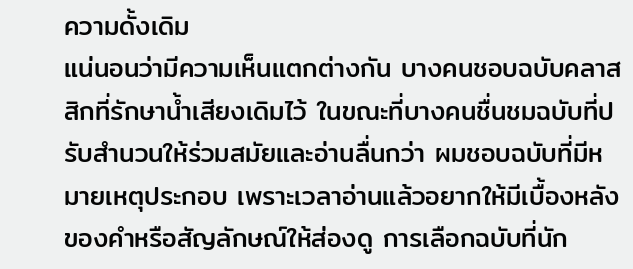ความดั้งเดิม
แน่นอนว่ามีความเห็นแตกต่างกัน บางคนชอบฉบับคลาสสิกที่รักษาน้ำเสียงเดิมไว้ ในขณะที่บางคนชื่นชมฉบับที่ปรับสำนวนให้ร่วมสมัยและอ่านลื่นกว่า ผมชอบฉบับที่มีหมายเหตุประกอบ เพราะเวลาอ่านแล้วอยากให้มีเบื้องหลังของคำหรือสัญลักษณ์ให้ส่องดู การเลือกฉบับที่นัก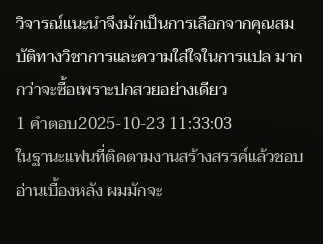วิจารณ์แนะนำจึงมักเป็นการเลือกจากคุณสมบัติทางวิชาการและความใส่ใจในการแปล มากกว่าจะซื้อเพราะปกสวยอย่างเดียว
1 คำตอบ2025-10-23 11:33:03
ในฐานะแฟนที่ติดตามงานสร้างสรรค์แล้วชอบอ่านเบื้องหลัง ผมมักจะ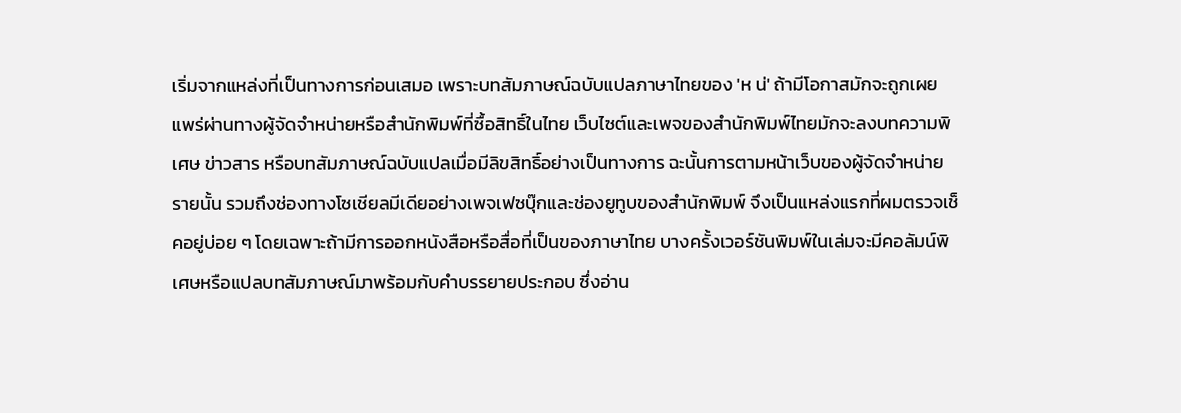เริ่มจากแหล่งที่เป็นทางการก่อนเสมอ เพราะบทสัมภาษณ์ฉบับแปลภาษาไทยของ 'ห น่' ถ้ามีโอกาสมักจะถูกเผยแพร่ผ่านทางผู้จัดจำหน่ายหรือสำนักพิมพ์ที่ซื้อสิทธิ์ในไทย เว็บไซต์และเพจของสำนักพิมพ์ไทยมักจะลงบทความพิเศษ ข่าวสาร หรือบทสัมภาษณ์ฉบับแปลเมื่อมีลิขสิทธิ์อย่างเป็นทางการ ฉะนั้นการตามหน้าเว็บของผู้จัดจำหน่ายรายนั้น รวมถึงช่องทางโซเชียลมีเดียอย่างเพจเฟซบุ๊กและช่องยูทูบของสำนักพิมพ์ จึงเป็นแหล่งแรกที่ผมตรวจเช็คอยู่บ่อย ๆ โดยเฉพาะถ้ามีการออกหนังสือหรือสื่อที่เป็นของภาษาไทย บางครั้งเวอร์ชันพิมพ์ในเล่มจะมีคอลัมน์พิเศษหรือแปลบทสัมภาษณ์มาพร้อมกับคำบรรยายประกอบ ซึ่งอ่าน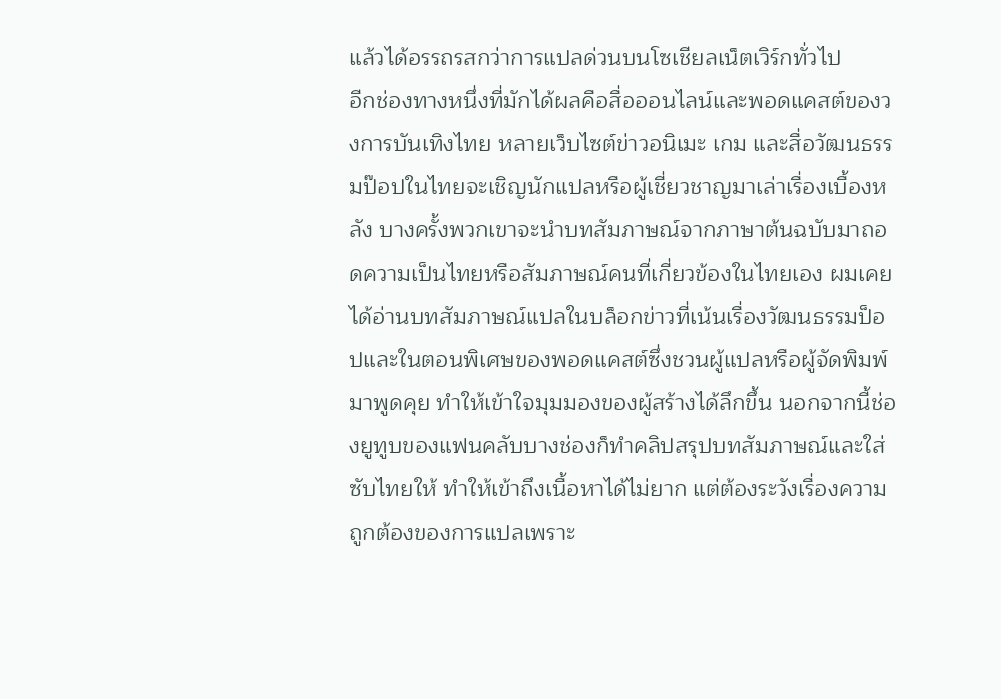แล้วได้อรรถรสกว่าการแปลด่วนบนโซเชียลเน็ตเวิร์กทั่วไป
อีกช่องทางหนึ่งที่มักได้ผลคือสื่อออนไลน์และพอดแคสต์ของวงการบันเทิงไทย หลายเว็บไซต์ข่าวอนิเมะ เกม และสื่อวัฒนธรรมป๊อปในไทยจะเชิญนักแปลหรือผู้เชี่ยวชาญมาเล่าเรื่องเบื้องหลัง บางครั้งพวกเขาจะนำบทสัมภาษณ์จากภาษาต้นฉบับมาถอดความเป็นไทยหรือสัมภาษณ์คนที่เกี่ยวข้องในไทยเอง ผมเคยได้อ่านบทสัมภาษณ์แปลในบล็อกข่าวที่เน้นเรื่องวัฒนธรรมป็อปและในตอนพิเศษของพอดแคสต์ซึ่งชวนผู้แปลหรือผู้จัดพิมพ์มาพูดคุย ทำให้เข้าใจมุมมองของผู้สร้างได้ลึกขึ้น นอกจากนี้ช่องยูทูบของแฟนคลับบางช่องก็ทำคลิปสรุปบทสัมภาษณ์และใส่ซับไทยให้ ทำให้เข้าถึงเนื้อหาได้ไม่ยาก แต่ต้องระวังเรื่องความถูกต้องของการแปลเพราะ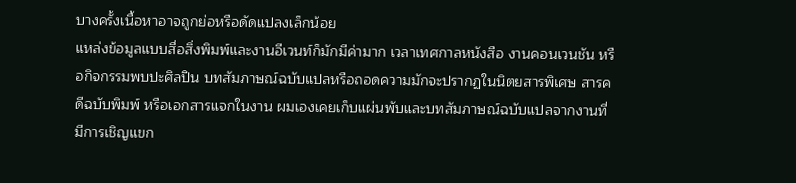บางครั้งเนื้อหาอาจถูกย่อหรือดัดแปลงเล็กน้อย
แหล่งข้อมูลแบบสื่อสิ่งพิมพ์และงานอีเวนท์ก็มักมีค่ามาก เวลาเทศกาลหนังสือ งานคอนเวนชัน หรือกิจกรรมพบปะศิลปิน บทสัมภาษณ์ฉบับแปลหรือถอดความมักจะปรากฏในนิตยสารพิเศษ สารคดีฉบับพิมพ์ หรือเอกสารแจกในงาน ผมเองเคยเก็บแผ่นพับและบทสัมภาษณ์ฉบับแปลจากงานที่มีการเชิญแขก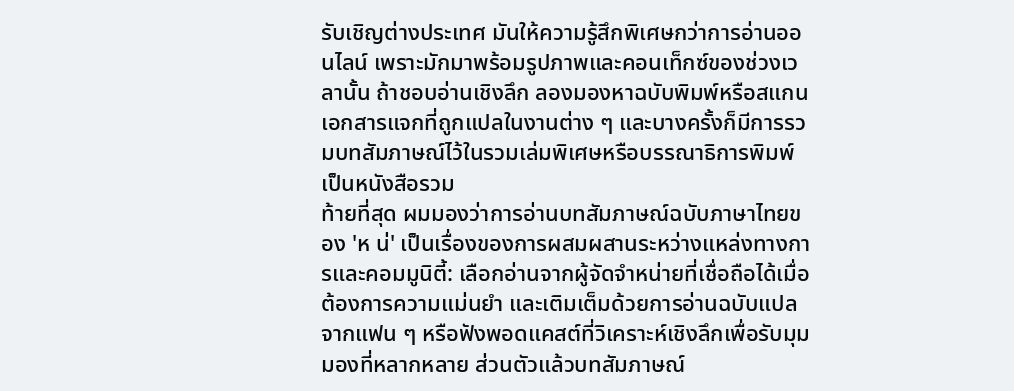รับเชิญต่างประเทศ มันให้ความรู้สึกพิเศษกว่าการอ่านออนไลน์ เพราะมักมาพร้อมรูปภาพและคอนเท็กซ์ของช่วงเวลานั้น ถ้าชอบอ่านเชิงลึก ลองมองหาฉบับพิมพ์หรือสแกนเอกสารแจกที่ถูกแปลในงานต่าง ๆ และบางครั้งก็มีการรวมบทสัมภาษณ์ไว้ในรวมเล่มพิเศษหรือบรรณาธิการพิมพ์เป็นหนังสือรวม
ท้ายที่สุด ผมมองว่าการอ่านบทสัมภาษณ์ฉบับภาษาไทยของ 'ห น่' เป็นเรื่องของการผสมผสานระหว่างแหล่งทางการและคอมมูนิตี้: เลือกอ่านจากผู้จัดจำหน่ายที่เชื่อถือได้เมื่อต้องการความแม่นยำ และเติมเต็มด้วยการอ่านฉบับแปลจากแฟน ๆ หรือฟังพอดแคสต์ที่วิเคราะห์เชิงลึกเพื่อรับมุมมองที่หลากหลาย ส่วนตัวแล้วบทสัมภาษณ์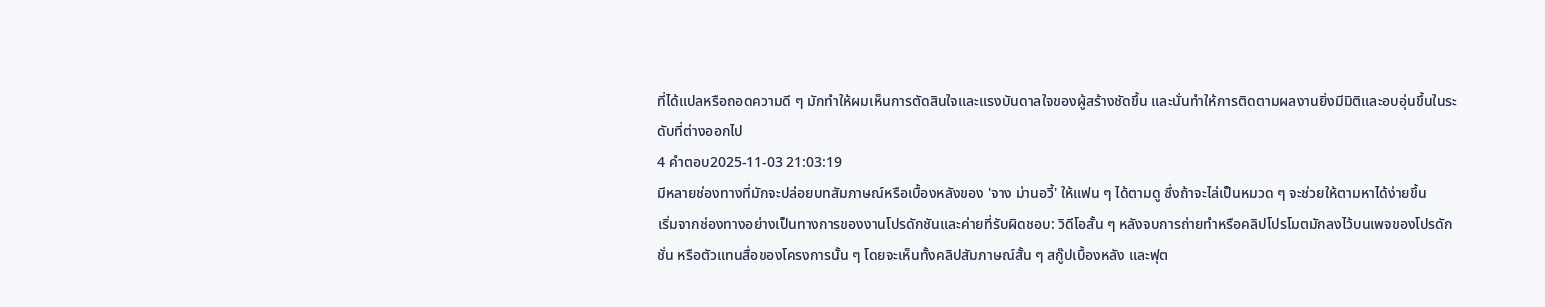ที่ได้แปลหรือถอดความดี ๆ มักทำให้ผมเห็นการตัดสินใจและแรงบันดาลใจของผู้สร้างชัดขึ้น และนั่นทำให้การติดตามผลงานยิ่งมีมิติและอบอุ่นขึ้นในระดับที่ต่างออกไป
4 คำตอบ2025-11-03 21:03:19
มีหลายช่องทางที่มักจะปล่อยบทสัมภาษณ์หรือเบื้องหลังของ 'จาง ม่านอวี้' ให้แฟน ๆ ได้ตามดู ซึ่งถ้าจะไล่เป็นหมวด ๆ จะช่วยให้ตามหาได้ง่ายขึ้น
เริ่มจากช่องทางอย่างเป็นทางการของงานโปรดักชันและค่ายที่รับผิดชอบ: วิดีโอสั้น ๆ หลังจบการถ่ายทำหรือคลิปโปรโมตมักลงไว้บนเพจของโปรดักชั่น หรือตัวแทนสื่อของโครงการนั้น ๆ โดยจะเห็นทั้งคลิปสัมภาษณ์สั้น ๆ สกู๊ปเบื้องหลัง และฟุต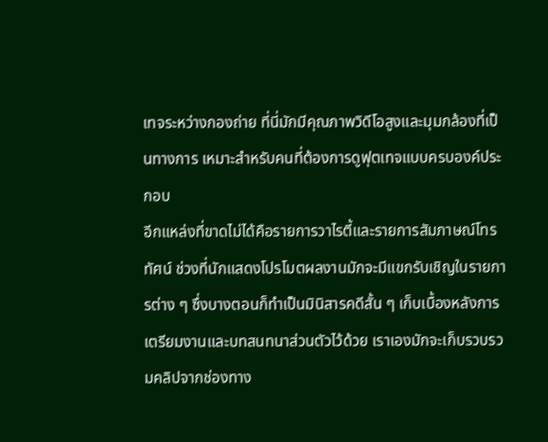เทจระหว่างกองถ่าย ที่นี่มักมีคุณภาพวิดีโอสูงและมุมกล้องที่เป็นทางการ เหมาะสำหรับคนที่ต้องการดูฟุตเทจแบบครบองค์ประกอบ
อีกแหล่งที่ขาดไม่ได้คือรายการวาไรตี้และรายการสัมภาษณ์โทรทัศน์ ช่วงที่นักแสดงโปรโมตผลงานมักจะมีแขกรับเชิญในรายการต่าง ๆ ซึ่งบางตอนก็ทำเป็นมินิสารคดีสั้น ๆ เก็บเบื้องหลังการเตรียมงานและบทสนทนาส่วนตัวไว้ด้วย เราเองมักจะเก็บรวบรวมคลิปจากช่องทาง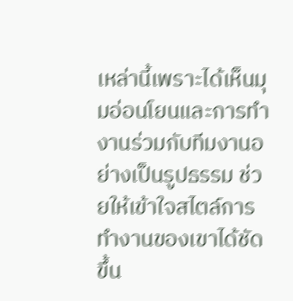เหล่านี้เพราะได้เห็นมุมอ่อนโยนและการทำงานร่วมกับทีมงานอย่างเป็นรูปธรรม ช่วยให้เข้าใจสไตล์การทำงานของเขาได้ชัดขึ้น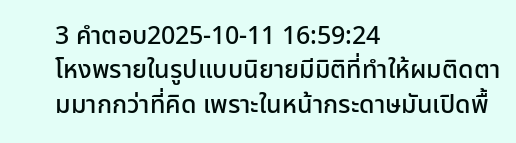3 คำตอบ2025-10-11 16:59:24
โหงพรายในรูปแบบนิยายมีมิติที่ทำให้ผมติดตามมากกว่าที่คิด เพราะในหน้ากระดาษมันเปิดพื้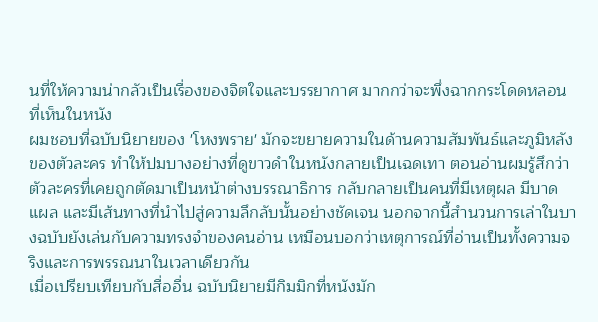นที่ให้ความน่ากลัวเป็นเรื่องของจิตใจและบรรยากาศ มากกว่าจะพึ่งฉากกระโดดหลอนที่เห็นในหนัง
ผมชอบที่ฉบับนิยายของ 'โหงพราย' มักจะขยายความในด้านความสัมพันธ์และภูมิหลังของตัวละคร ทำให้ปมบางอย่างที่ดูขาวดำในหนังกลายเป็นเฉดเทา ตอนอ่านผมรู้สึกว่าตัวละครที่เคยถูกตัดมาเป็นหน้าต่างบรรณาธิการ กลับกลายเป็นคนที่มีเหตุผล มีบาดแผล และมีเส้นทางที่นำไปสู่ความลึกลับนั้นอย่างชัดเจน นอกจากนี้สำนวนการเล่าในบางฉบับยังเล่นกับความทรงจำของคนอ่าน เหมือนบอกว่าเหตุการณ์ที่อ่านเป็นทั้งความจริงและการพรรณนาในเวลาเดียวกัน
เมื่อเปรียบเทียบกับสื่ออื่น ฉบับนิยายมีกิมมิกที่หนังมัก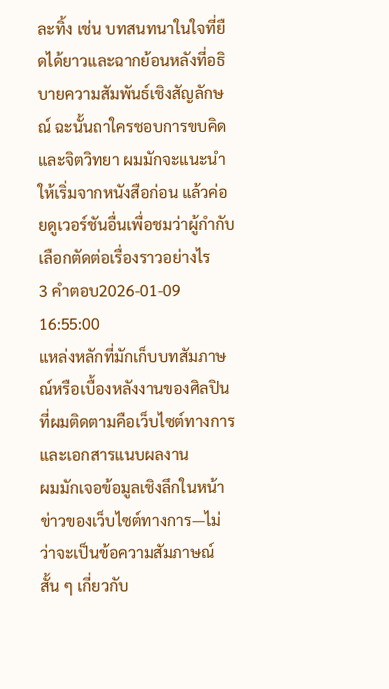ละทิ้ง เช่น บทสนทนาในใจที่ยืดได้ยาวและฉากย้อนหลังที่อธิบายความสัมพันธ์เชิงสัญลักษณ์ ฉะนั้นถาใครชอบการขบคิดและจิตวิทยา ผมมักจะแนะนำให้เริ่มจากหนังสือก่อน แล้วค่อยดูเวอร์ชันอื่นเพื่อชมว่าผู้กำกับเลือกตัดต่อเรื่องราวอย่างไร
3 คำตอบ2026-01-09 16:55:00
แหล่งหลักที่มักเก็บบทสัมภาษณ์หรือเบื้องหลังงานของศิลปินที่ผมติดตามคือเว็บไซต์ทางการและเอกสารแนบผลงาน
ผมมักเจอข้อมูลเชิงลึกในหน้าข่าวของเว็บไซต์ทางการ—ไม่ว่าจะเป็นข้อความสัมภาษณ์สั้น ๆ เกี่ยวกับ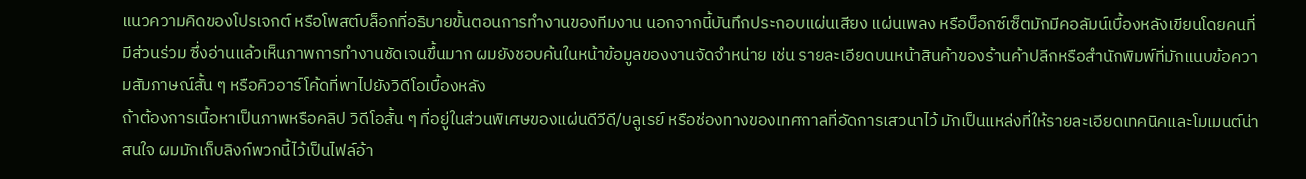แนวความคิดของโปรเจกต์ หรือโพสต์บล็อกที่อธิบายขั้นตอนการทำงานของทีมงาน นอกจากนี้บันทึกประกอบแผ่นเสียง แผ่นเพลง หรือบ็อกซ์เซ็ตมักมีคอลัมน์เบื้องหลังเขียนโดยคนที่มีส่วนร่วม ซึ่งอ่านแล้วเห็นภาพการทำงานชัดเจนขึ้นมาก ผมยังชอบค้นในหน้าข้อมูลของงานจัดจำหน่าย เช่น รายละเอียดบนหน้าสินค้าของร้านค้าปลีกหรือสำนักพิมพ์ที่มักแนบข้อความสัมภาษณ์สั้น ๆ หรือคิวอาร์โค้ดที่พาไปยังวิดีโอเบื้องหลัง
ถ้าต้องการเนื้อหาเป็นภาพหรือคลิป วิดีโอสั้น ๆ ที่อยู่ในส่วนพิเศษของแผ่นดีวีดี/บลูเรย์ หรือช่องทางของเทศกาลที่อัดการเสวนาไว้ มักเป็นแหล่งที่ให้รายละเอียดเทคนิคและโมเมนต์น่าสนใจ ผมมักเก็บลิงก์พวกนี้ไว้เป็นไฟล์อ้า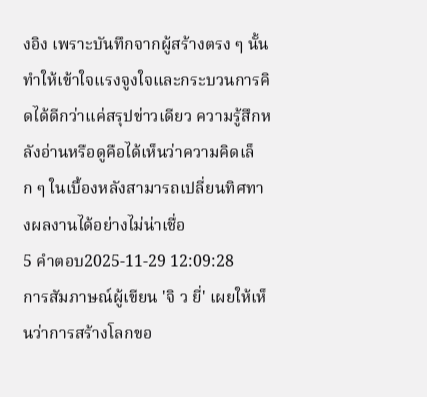งอิง เพราะบันทึกจากผู้สร้างตรง ๆ นั้นทำให้เข้าใจแรงจูงใจและกระบวนการคิดได้ดีกว่าแค่สรุปข่าวเดียว ความรู้สึกหลังอ่านหรือดูคือได้เห็นว่าความคิดเล็ก ๆ ในเบื้องหลังสามารถเปลี่ยนทิศทางผลงานได้อย่างไม่น่าเชื่อ
5 คำตอบ2025-11-29 12:09:28
การสัมภาษณ์ผู้เขียน 'จิ ว ยี่' เผยให้เห็นว่าการสร้างโลกขอ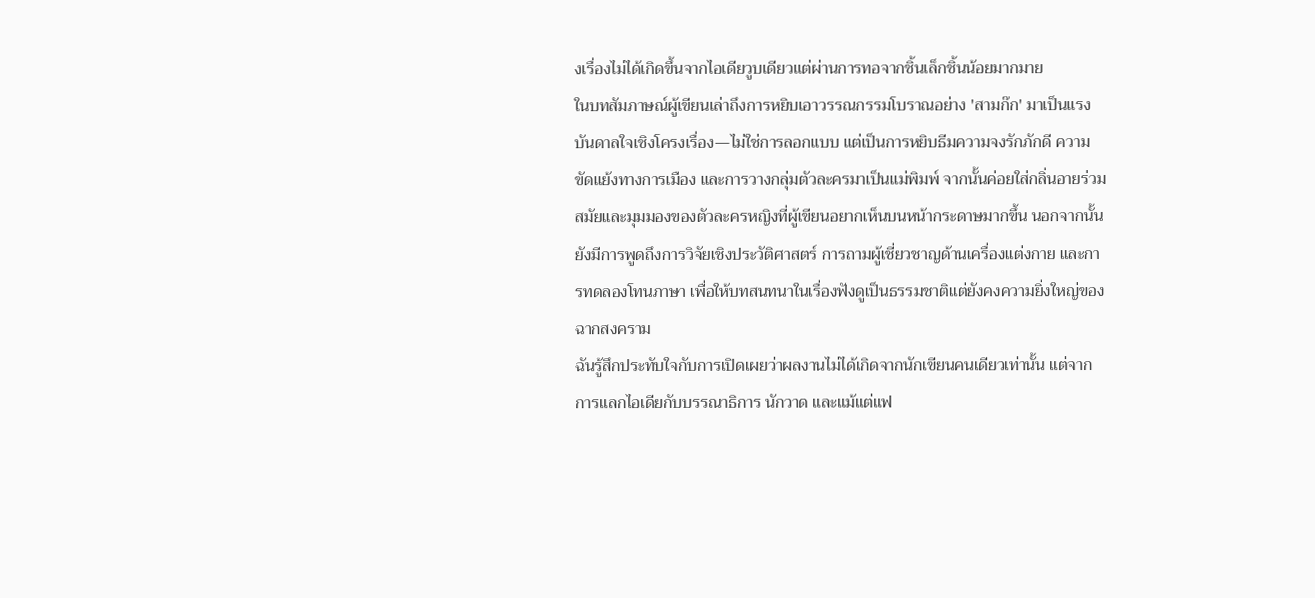งเรื่องไม่ได้เกิดขึ้นจากไอเดียวูบเดียวแต่ผ่านการทอจากชิ้นเล็กชิ้นน้อยมากมาย
ในบทสัมภาษณ์ผู้เขียนเล่าถึงการหยิบเอาวรรณกรรมโบราณอย่าง 'สามก๊ก' มาเป็นแรงบันดาลใจเชิงโครงเรื่อง—ไม่ใช่การลอกแบบ แต่เป็นการหยิบธีมความจงรักภักดี ความขัดแย้งทางการเมือง และการวางกลุ่มตัวละครมาเป็นแม่พิมพ์ จากนั้นค่อยใส่กลิ่นอายร่วมสมัยและมุมมองของตัวละครหญิงที่ผู้เขียนอยากเห็นบนหน้ากระดาษมากขึ้น นอกจากนั้นยังมีการพูดถึงการวิจัยเชิงประวัติศาสตร์ การถามผู้เชี่ยวชาญด้านเครื่องแต่งกาย และการทดลองโทนภาษา เพื่อให้บทสนทนาในเรื่องฟังดูเป็นธรรมชาติแต่ยังคงความยิ่งใหญ่ของฉากสงคราม
ฉันรู้สึกประทับใจกับการเปิดเผยว่าผลงานไม่ได้เกิดจากนักเขียนคนเดียวเท่านั้น แต่จากการแลกไอเดียกับบรรณาธิการ นักวาด และแม้แต่แฟ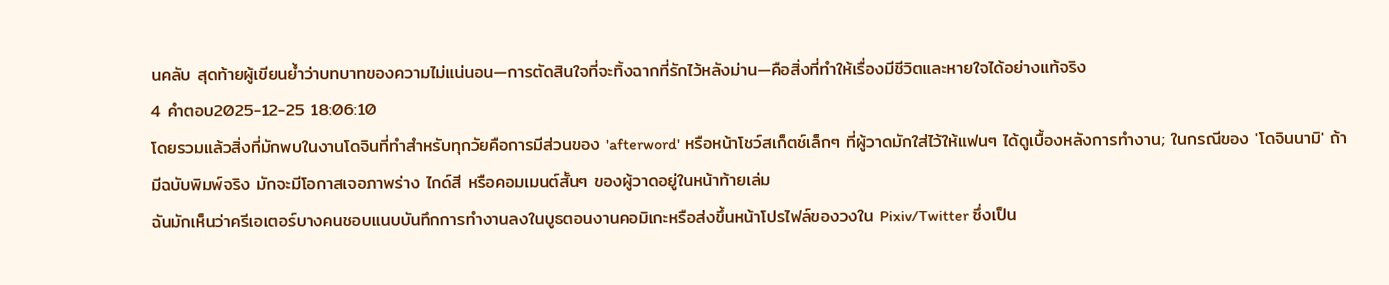นคลับ สุดท้ายผู้เขียนย้ำว่าบทบาทของความไม่แน่นอน—การตัดสินใจที่จะทิ้งฉากที่รักไว้หลังม่าน—คือสิ่งที่ทำให้เรื่องมีชีวิตและหายใจได้อย่างแท้จริง
4 คำตอบ2025-12-25 18:06:10
โดยรวมแล้วสิ่งที่มักพบในงานโดจินที่ทำสำหรับทุกวัยคือการมีส่วนของ 'afterword' หรือหน้าโชว์สเก็ตช์เล็กๆ ที่ผู้วาดมักใส่ไว้ให้แฟนๆ ได้ดูเบื้องหลังการทำงาน; ในกรณีของ 'โดจินนามิ' ถ้ามีฉบับพิมพ์จริง มักจะมีโอกาสเจอภาพร่าง ไกด์สี หรือคอมเมนต์สั้นๆ ของผู้วาดอยู่ในหน้าท้ายเล่ม
ฉันมักเห็นว่าครีเอเตอร์บางคนชอบแนบบันทึกการทำงานลงในบูธตอนงานคอมิเกะหรือส่งขึ้นหน้าโปรไฟล์ของวงใน Pixiv/Twitter ซึ่งเป็น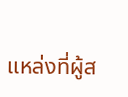แหล่งที่ผู้ส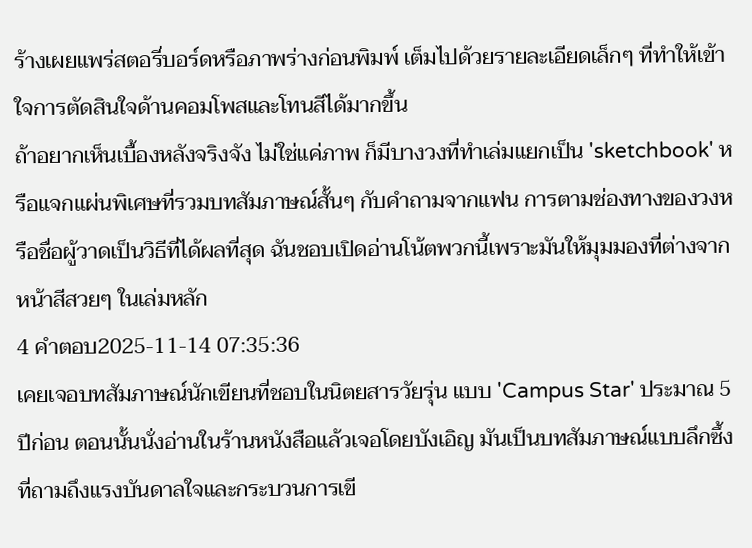ร้างเผยแพร่สตอรี่บอร์ดหรือภาพร่างก่อนพิมพ์ เต็มไปด้วยรายละเอียดเล็กๆ ที่ทำให้เข้าใจการตัดสินใจด้านคอมโพสและโทนสีได้มากขึ้น
ถ้าอยากเห็นเบื้องหลังจริงจัง ไม่ใช่แค่ภาพ ก็มีบางวงที่ทำเล่มแยกเป็น 'sketchbook' หรือแจกแผ่นพิเศษที่รวมบทสัมภาษณ์สั้นๆ กับคำถามจากแฟน การตามช่องทางของวงหรือชื่อผู้วาดเป็นวิธีที่ได้ผลที่สุด ฉันชอบเปิดอ่านโน้ตพวกนี้เพราะมันให้มุมมองที่ต่างจากหน้าสีสวยๆ ในเล่มหลัก
4 คำตอบ2025-11-14 07:35:36
เคยเจอบทสัมภาษณ์นักเขียนที่ชอบในนิตยสารวัยรุ่น แบบ 'Campus Star' ประมาณ 5 ปีก่อน ตอนนั้นนั่งอ่านในร้านหนังสือแล้วเจอโดยบังเอิญ มันเป็นบทสัมภาษณ์แบบลึกซึ้งที่ถามถึงแรงบันดาลใจและกระบวนการเขี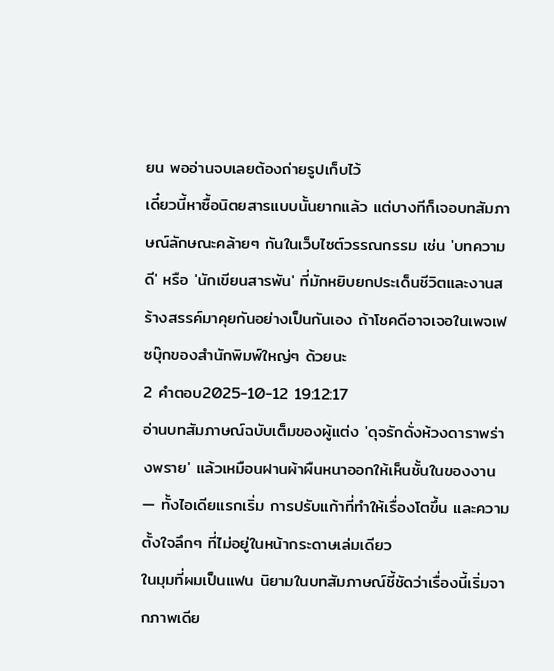ยน พออ่านจบเลยต้องถ่ายรูปเก็บไว้
เดี๋ยวนี้หาซื้อนิตยสารแบบนั้นยากแล้ว แต่บางทีก็เจอบทสัมภาษณ์ลักษณะคล้ายๆ กันในเว็บไซต์วรรณกรรม เช่น 'บทความดี' หรือ 'นักเขียนสารพัน' ที่มักหยิบยกประเด็นชีวิตและงานสร้างสรรค์มาคุยกันอย่างเป็นกันเอง ถ้าโชคดีอาจเจอในเพจเฟซบุ๊กของสำนักพิมพ์ใหญ่ๆ ด้วยนะ
2 คำตอบ2025-10-12 19:12:17
อ่านบทสัมภาษณ์ฉบับเต็มของผู้แต่ง 'ดุจรักดั่งห้วงดาราพร่างพราย' แล้วเหมือนฝานผ้าผืนหนาออกให้เห็นชั้นในของงาน — ทั้งไอเดียแรกเริ่ม การปรับแก้าที่ทำให้เรื่องโตขึ้น และความตั้งใจลึกๆ ที่ไม่อยู่ในหน้ากระดาษเล่มเดียว
ในมุมที่ผมเป็นแฟน นิยามในบทสัมภาษณ์ชี้ชัดว่าเรื่องนี้เริ่มจากภาพเดีย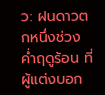ว: ฝนดาวตกหนึ่งช่วงค่ำฤดูร้อน ที่ผู้แต่งบอก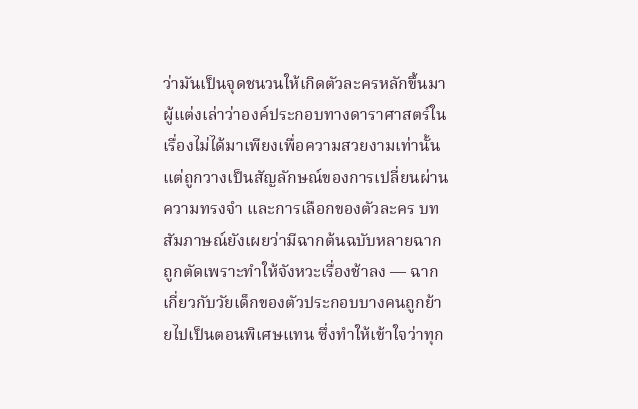ว่ามันเป็นจุดชนวนให้เกิดตัวละครหลักขึ้นมา ผู้แต่งเล่าว่าองค์ประกอบทางดาราศาสตร์ในเรื่องไม่ได้มาเพียงเพื่อความสวยงามเท่านั้น แต่ถูกวางเป็นสัญลักษณ์ของการเปลี่ยนผ่าน ความทรงจำ และการเลือกของตัวละคร บทสัมภาษณ์ยังเผยว่ามีฉากต้นฉบับหลายฉากถูกตัดเพราะทำให้จังหวะเรื่องช้าลง — ฉากเกี่ยวกับวัยเด็กของตัวประกอบบางคนถูกย้ายไปเป็นตอนพิเศษแทน ซึ่งทำให้เข้าใจว่าทุก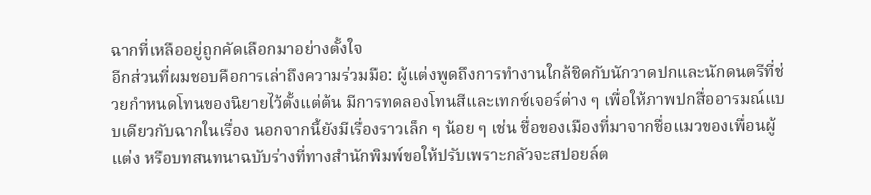ฉากที่เหลืออยู่ถูกคัดเลือกมาอย่างตั้งใจ
อีกส่วนที่ผมชอบคือการเล่าถึงความร่วมมือ: ผู้แต่งพูดถึงการทำงานใกล้ชิดกับนักวาดปกและนักดนตรีที่ช่วยกำหนดโทนของนิยายไว้ตั้งแต่ต้น มีการทดลองโทนสีและเทกซ์เจอร์ต่าง ๆ เพื่อให้ภาพปกสื่ออารมณ์แบบเดียวกับฉากในเรื่อง นอกจากนี้ยังมีเรื่องราวเล็ก ๆ น้อย ๆ เช่น ชื่อของเมืองที่มาจากชื่อแมวของเพื่อนผู้แต่ง หรือบทสนทนาฉบับร่างที่ทางสำนักพิมพ์ขอให้ปรับเพราะกลัวจะสปอยล์ต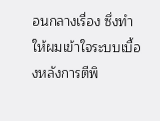อนกลางเรื่อง ซึ่งทำให้ผมเข้าใจระบบเบื้องหลังการตีพิ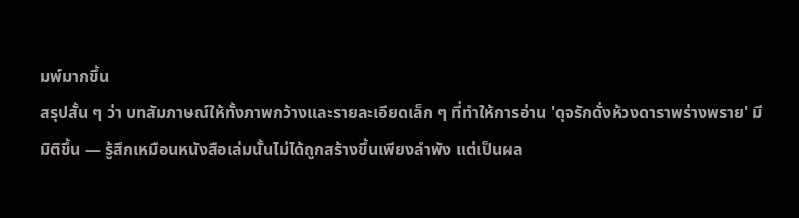มพ์มากขึ้น
สรุปสั้น ๆ ว่า บทสัมภาษณ์ให้ทั้งภาพกว้างและรายละเอียดเล็ก ๆ ที่ทำให้การอ่าน 'ดุจรักดั่งห้วงดาราพร่างพราย' มีมิติขึ้น — รู้สึกเหมือนหนังสือเล่มนั้นไม่ได้ถูกสร้างขึ้นเพียงลำพัง แต่เป็นผล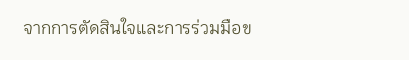จากการตัดสินใจและการร่วมมือข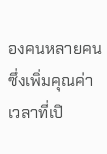องคนหลายคน ซึ่งเพิ่มคุณค่าเวลาที่เปิ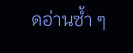ดอ่านซ้ำ ๆ